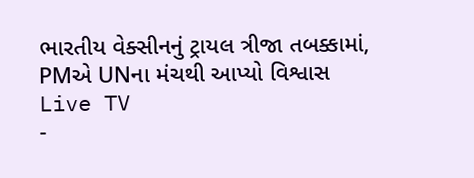ભારતીય વેક્સીનનું ટ્રાયલ ત્રીજા તબક્કામાં, PMએ UNના મંચથી આપ્યો વિશ્વાસ
Live TV
-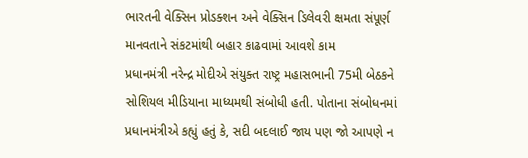ભારતની વેક્સિન પ્રોડક્શન અને વેક્સિન ડિલેવરી ક્ષમતા સંપૂર્ણ માનવતાને સંકટમાંથી બહાર કાઢવામાં આવશે કામ
પ્રધાનમંત્રી નરેન્દ્ર મોદીએ સંયુક્ત રાષ્ટ્ર મહાસભાની 75મી બેઠકને સોશિયલ મીડિયાના માધ્યમથી સંબોધી હતી. પોતાના સંબોધનમાં પ્રધાનમંત્રીએ કહ્યું હતું કે, સદી બદલાઈ જાય પણ જો આપણે ન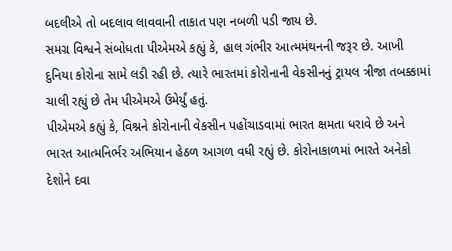બદલીએ તો બદલાવ લાવવાની તાકાત પણ નબળી પડી જાય છે.
સમગ્ર વિશ્વને સંબોધતા પીએમએ કહ્યું કે, હાલ ગંભીર આત્મમંથનની જરૂર છે. આખી દુનિયા કોરોના સામે લડી રહી છે. ત્યારે ભારતમાં કોરોનાની વેકસીનનું ટ્રાયલ ત્રીજા તબક્કામાં ચાલી રહ્યું છે તેમ પીએમએ ઉમેર્યું હતું.
પીએમએ કહ્યું કે, વિશ્નને કોરોનાની વેકસીન પહોંચાડવામાં ભારત ક્ષમતા ધરાવે છે અને ભારત આત્મનિર્ભર અભિયાન હેઠળ આગળ વધી રહ્યું છે. કોરોનાકાળમાં ભારતે અનેકો દેશોને દવા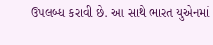ઉપલબ્ધ કરાવી છે. આ સાથે ભારત યુએનમાં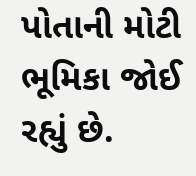પોતાની મોટી ભૂમિકા જોઈ રહ્યું છે.